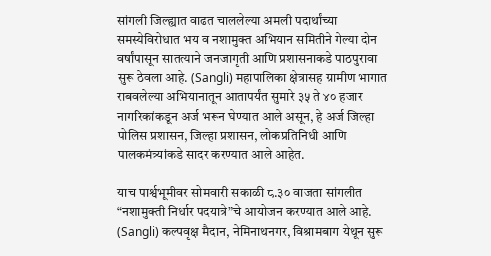सांगली जिल्ह्यात वाढत चाललेल्या अमली पदार्थांच्या समस्येविरोधात भय व नशामुक्त अभियान समितीने गेल्या दोन वर्षांपासून सातत्याने जनजागृती आणि प्रशासनाकडे पाठपुरावा सुरू ठेवला आहे. (Sangli) महापालिका क्षेत्रासह ग्रामीण भागात राबवलेल्या अभियानातून आतापर्यंत सुमारे ३५ ते ४० हजार नागरिकांकडून अर्ज भरून घेण्यात आले असून, हे अर्ज जिल्हा पोलिस प्रशासन, जिल्हा प्रशासन, लोकप्रतिनिधी आणि पालकमंत्र्यांकडे सादर करण्यात आले आहेत.

याच पार्श्वभूमीवर सोमवारी सकाळी ८.३० वाजता सांगलीत “नशामुक्ती निर्धार पदयात्रे”चे आयोजन करण्यात आले आहे. (Sangli) कल्पवृक्ष मैदान, नेमिनाथनगर, विश्रामबाग येथून सुरू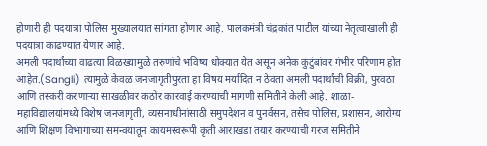होणारी ही पदयात्रा पोलिस मुख्यालयात सांगता होणार आहे. पालकमंत्री चंद्रकांत पाटील यांच्या नेतृत्वाखाली ही पदयात्रा काढण्यात येणार आहे.
अमली पदार्थांच्या वाढत्या विळख्यामुळे तरुणांचे भविष्य धोक्यात येत असून अनेक कुटुंबांवर गंभीर परिणाम होत आहेत.(Sangli) त्यामुळे केवळ जनजागृतीपुरता हा विषय मर्यादित न ठेवता अमली पदार्थांची विक्री, पुरवठा आणि तस्करी करणाऱ्या साखळीवर कठोर कारवाई करण्याची मागणी समितीने केली आहे. शाळा-महाविद्यालयांमध्ये विशेष जनजागृती, व्यसनाधीनांसाठी समुपदेशन व पुनर्वसन, तसेच पोलिस, प्रशासन, आरोग्य आणि शिक्षण विभागाच्या समन्वयातून कायमस्वरूपी कृती आराखडा तयार करण्याची गरज समितीने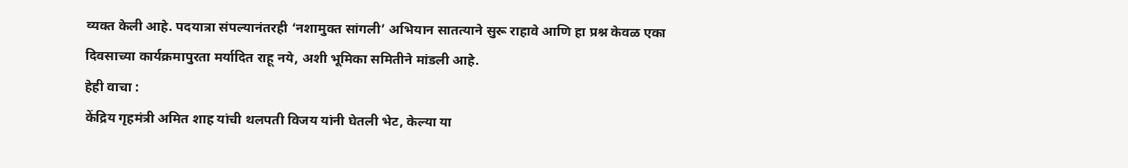व्यक्त केली आहे. पदयात्रा संपल्यानंतरही ‘नशामुक्त सांगली’ अभियान सातत्याने सुरू राहावे आणि हा प्रश्न केवळ एका दिवसाच्या कार्यक्रमापुरता मर्यादित राहू नये, अशी भूमिका समितीने मांडली आहे.
हेही वाचा :
केंद्रिय गृहमंत्री अमित शाह यांची थलपती विजय यांनी घेतली भेट, केल्या या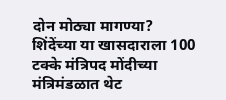दोन मोठ्या मागण्या?
शिंदेंच्या या खासदाराला 100 टक्के मंत्रिपद मोंदीच्या मंत्रिमंडळात थेट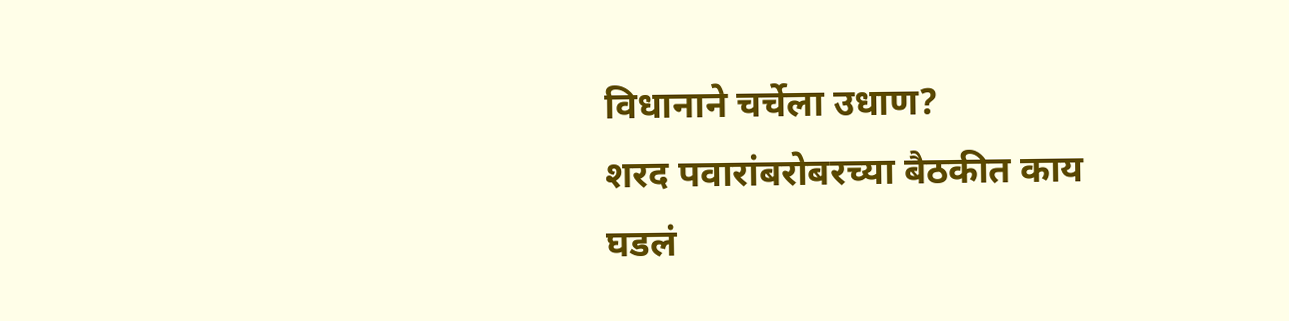विधानाने चर्चेला उधाण?
शरद पवारांबरोबरच्या बैठकीत काय घडलं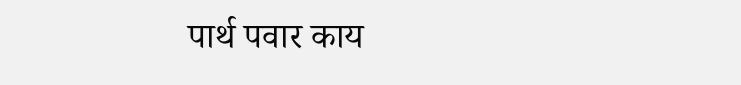पार्थ पवार काय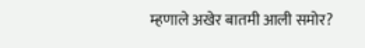म्हणाले अखेर बातमी आली समोर?